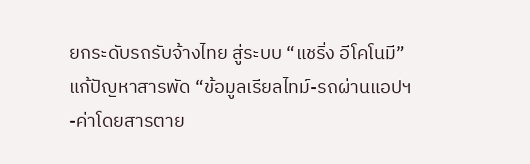ยกระดับรถรับจ้างไทย สู่ระบบ “แชริ่ง อีโคโนมี” แก้ปัญหาสารพัด “ข้อมูลเรียลไทม์-รถผ่านแอปฯ-ค่าโดยสารตาย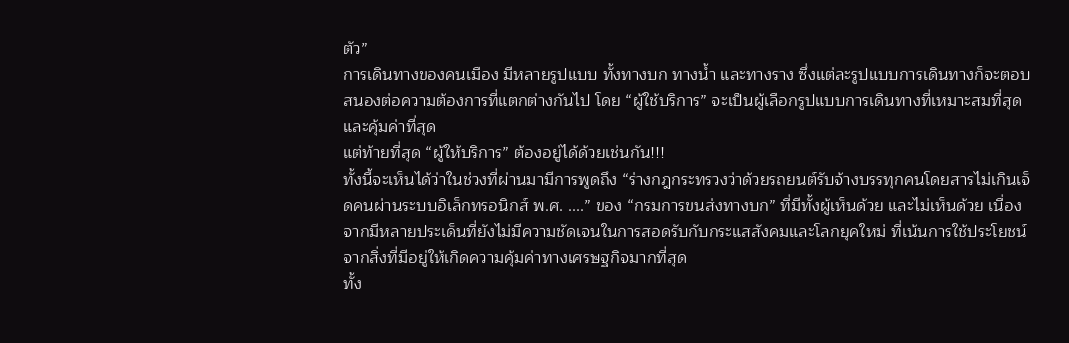ตัว”
การเดินทางของคนเมือง มีหลายรูปแบบ ทั้งทางบก ทางน้ำ และทางราง ซึ่งแต่ละรูปแบบการเดินทางก็จะตอบสนองต่อความต้องการที่แตกต่างกันไป โดย “ผู้ใช้บริการ” จะเป็นผู้เลือกรูปแบบการเดินทางที่เหมาะสมที่สุด และคุ้มค่าที่สุด
แต่ท้ายที่สุด “ผู้ให้บริการ” ต้องอยู่ได้ด้วยเช่นกัน!!!
ทั้งนี้จะเห็นได้ว่าในช่วงที่ผ่านมามีการพูดถึง “ร่างกฎกระทรวงว่าด้วยรถยนต์รับจ้างบรรทุกคนโดยสารไม่เกินเจ็ดคนผ่านระบบอิเล็กทรอนิกส์ พ.ศ. ....” ของ “กรมการขนส่งทางบก” ที่มีทั้งผู้เห็นด้วย และไม่เห็นด้วย เนื่องจากมีหลายประเด็นที่ยังไม่มีความชัดเจนในการสอดรับกับกระแสสังคมและโลกยุคใหม่ ที่เน้นการใช้ประโยชน์จากสิ่งที่มีอยู่ให้เกิดความคุ้มค่าทางเศรษฐกิจมากที่สุด
ทั้ง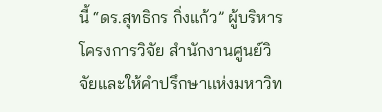นี้ “ดร.สุทธิกร กิ่งแก้ว” ผู้บริหารโครงการวิจัย สำนักงานศูนย์วิจัยและให้คำปรึกษาเเห่งมหาวิท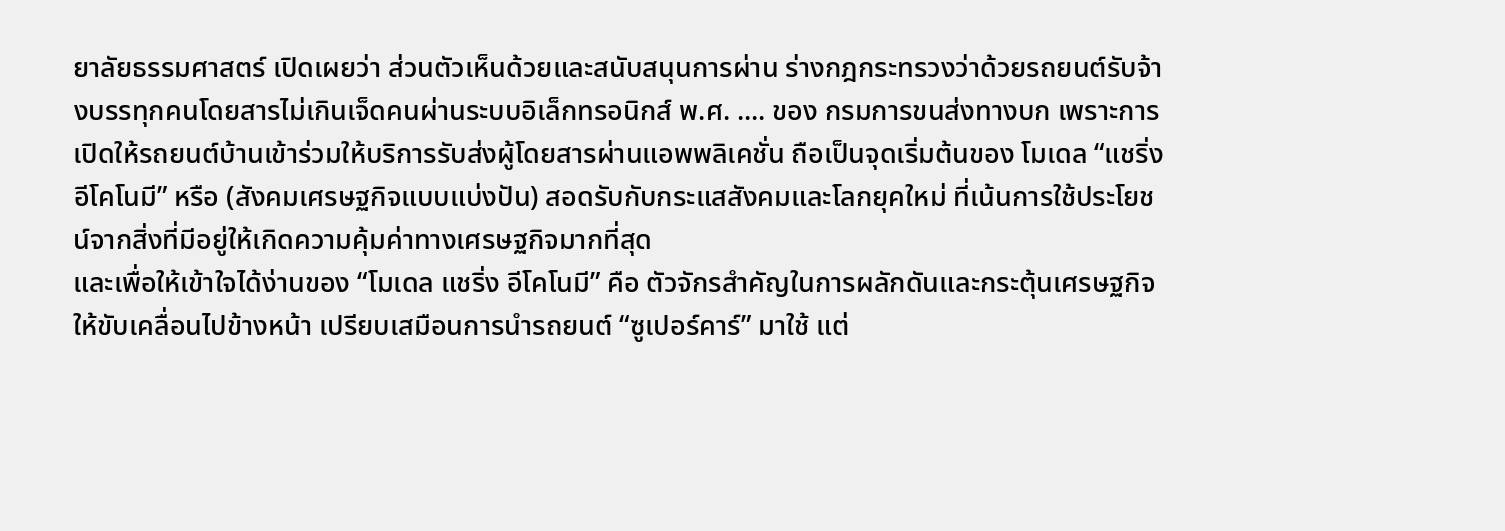ยาลัยธรรมศาสตร์ เปิดเผยว่า ส่วนตัวเห็นด้วยและสนับสนุนการผ่าน ร่างกฎกระทรวงว่าด้วยรถยนต์รับจ้างบรรทุกคนโดยสารไม่เกินเจ็ดคนผ่านระบบอิเล็กทรอนิกส์ พ.ศ. .... ของ กรมการขนส่งทางบก เพราะการเปิดให้รถยนต์บ้านเข้าร่วมให้บริการรับส่งผู้โดยสารผ่านแอพพลิเคชั่น ถือเป็นจุดเริ่มต้นของ โมเดล “แชริ่ง อีโคโนมี” หรือ (สังคมเศรษฐกิจแบบแบ่งปัน) สอดรับกับกระแสสังคมและโลกยุคใหม่ ที่เน้นการใช้ประโยชน์จากสิ่งที่มีอยู่ให้เกิดความคุ้มค่าทางเศรษฐกิจมากที่สุด
และเพื่อให้เข้าใจได้ง่านของ “โมเดล แชริ่ง อีโคโนมี” คือ ตัวจักรสำคัญในการผลักดันและกระตุ้นเศรษฐกิจให้ขับเคลื่อนไปข้างหน้า เปรียบเสมือนการนำรถยนต์ “ซูเปอร์คาร์” มาใช้ แต่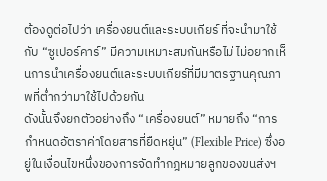ต้องดูต่อไปว่า เครื่องยนต์และระบบเกียร์ ที่จะนำมาใช้กับ “ซูเปอร์คาร์” มีความเหมาะสมกันหรือไม่ ไม่อยากเห็นการนำเครื่องยนต์และระบบเกียร์ที่มีมาตรฐานคุณภาพที่ต่ำกว่ามาใช้ไปด้วยกัน
ดังนั้นจึงยกตัวอย่างถึง “เครื่องยนต์” หมายถึง “การกำหนดอัตราค่าโดยสารที่ยืดหยุ่น” (Flexible Price) ซึ่งอยู่ในเงื่อนไขหนึ่งของการจัดทำกฎหมายลูกของขนส่งฯ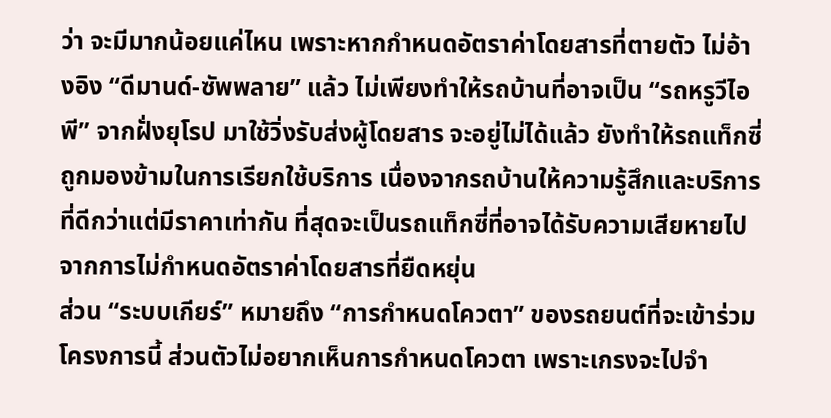ว่า จะมีมากน้อยแค่ไหน เพราะหากกำหนดอัตราค่าโดยสารที่ตายตัว ไม่อ้างอิง “ดีมานด์-ซัพพลาย” แล้ว ไม่เพียงทำให้รถบ้านที่อาจเป็น “รถหรูวีไอพี” จากฝั่งยุโรป มาใช้วิ่งรับส่งผู้โดยสาร จะอยู่ไม่ได้แล้ว ยังทำให้รถแท็กซี่ถูกมองข้ามในการเรียกใช้บริการ เนื่องจากรถบ้านให้ความรู้สึกและบริการที่ดีกว่าแต่มีราคาเท่ากัน ที่สุดจะเป็นรถแท็กซี่ที่อาจได้รับความเสียหายไปจากการไม่กำหนดอัตราค่าโดยสารที่ยืดหยุ่น
ส่วน “ระบบเกียร์” หมายถึง “การกำหนดโควตา” ของรถยนต์ที่จะเข้าร่วมโครงการนี้ ส่วนตัวไม่อยากเห็นการกำหนดโควตา เพราะเกรงจะไปจำ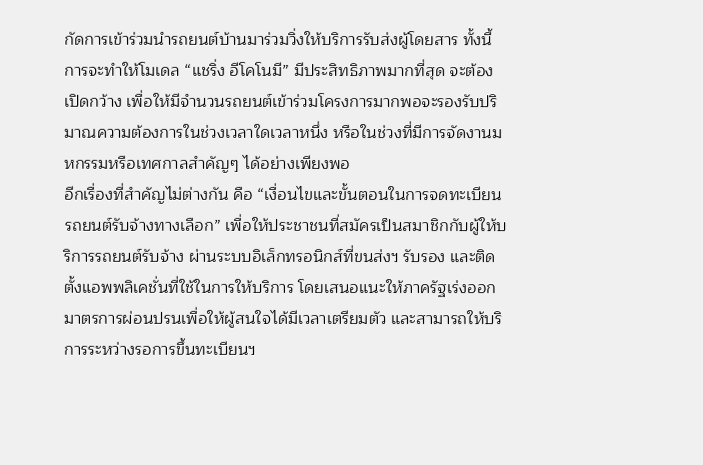กัดการเข้าร่วมนำรถยนต์บ้านมาร่วมวิ่งให้บริการรับส่งผู้โดยสาร ทั้งนี้การจะทำให้โมเดล “แชริ่ง อีโคโนมี” มีประสิทธิภาพมากที่สุด จะต้องเปิดกว้าง เพื่อให้มีจำนวนรถยนต์เข้าร่วมโครงการมากพอจะรองรับปริมาณความต้องการในช่วงเวลาใดเวลาหนึ่ง หรือในช่วงที่มีการจัดงานมหกรรมหรือเทศกาลสำคัญๆ ได้อย่างเพียงพอ
อีกเรื่องที่สำคัญไม่ต่างกัน คือ “เงื่อนไขและขั้นตอนในการจดทะเบียนรถยนต์รับจ้างทางเลือก” เพื่อให้ประชาชนที่สมัครเป็นสมาชิกกับผู้ให้บริการรถยนต์รับจ้าง ผ่านระบบอิเล็กทรอนิกส์ที่ขนส่งฯ รับรอง และติดตั้งแอพพลิเคชั่นที่ใช้ในการให้บริการ โดยเสนอแนะให้ภาครัฐเร่งออกมาตรการผ่อนปรนเพื่อให้ผู้สนใจได้มีเวลาเตรียมตัว และสามารถให้บริการระหว่างรอการขึ้นทะเบียนฯ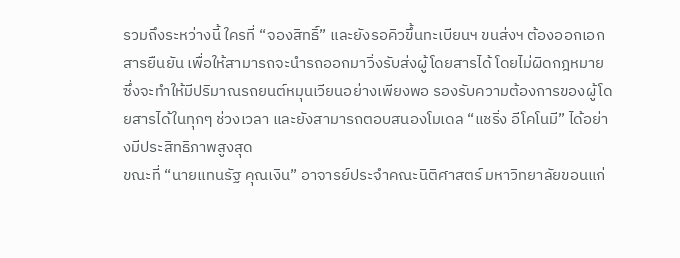รวมถึงระหว่างนี้ ใครที่ “จองสิทธิ์” และยังรอคิวขึ้นทะเบียนฯ ขนส่งฯ ต้องออกเอกสารยืนยัน เพื่อให้สามารถจะนำรถออกมาวิ่งรับส่งผู้โดยสารได้ โดยไม่ผิดกฎหมาย ซึ่งจะทำให้มีปริมาณรถยนต์หมุนเวียนอย่างเพียงพอ รองรับความต้องการของผู้โดยสารได้ในทุกๆ ช่วงเวลา และยังสามารถตอบสนองโมเดล “แชริ่ง อีโคโนมี” ได้อย่างมีประสิทธิภาพสูงสุด
ขณะที่ “นายแทนรัฐ คุณเงิน” อาจารย์ประจำคณะนิติศาสตร์ มหาวิทยาลัยขอนแก่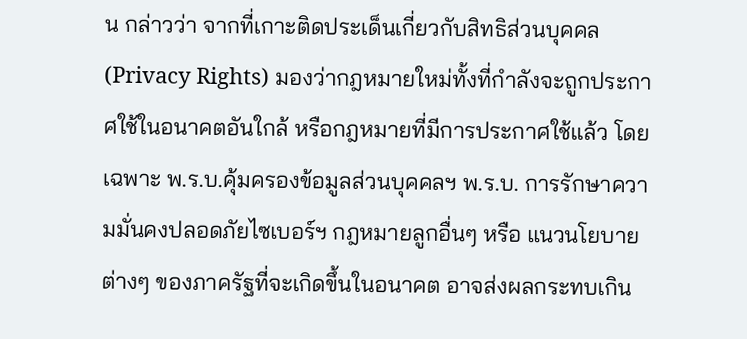น กล่าวว่า จากที่เกาะติดประเด็นเกี่ยวกับสิทธิส่วนบุคคล (Privacy Rights) มองว่ากฎหมายใหม่ทั้งที่กำลังจะถูกประกาศใช้ในอนาคตอันใกล้ หรือกฎหมายที่มีการประกาศใช้แล้ว โดยเฉพาะ พ.ร.บ.คุ้มครองข้อมูลส่วนบุคคลฯ พ.ร.บ. การรักษาความมั่นคงปลอดภัยไซเบอร์ฯ กฎหมายลูกอื่นๆ หรือ แนวนโยบายต่างๆ ของภาครัฐที่จะเกิดขึ้นในอนาคต อาจส่งผลกระทบเกิน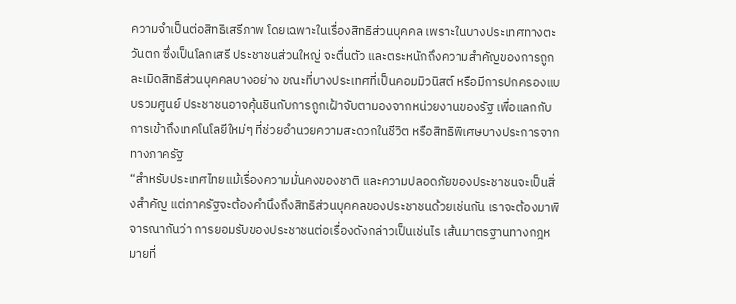ความจำเป็นต่อสิทธิเสรีภาพ โดยเฉพาะในเรื่องสิทธิส่วนบุคคล เพราะในบางประเทศทางตะวันตก ซึ่งเป็นโลกเสรี ประชาชนส่วนใหญ่ จะตื่นตัว และตระหนักถึงความสำคัญของการถูกละเมิดสิทธิส่วนบุคคลบางอย่าง ขณะที่บางประเทศที่เป็นคอมมิวนิสต์ หรือมีการปกครองแบบรวมศูนย์ ประชาชนอาจคุ้นชินกับการถูกเฝ้าจับตามองจากหน่วยงานของรัฐ เพื่อแลกกับการเข้าถึงเทคโนโลยีใหม่ๆ ที่ช่วยอำนวยความสะดวกในชีวิต หรือสิทธิพิเศษบางประการจากทางภาครัฐ
“สำหรับประเทศไทยแม้เรื่องความมั่นคงของชาติ และความปลอดภัยของประชาชนจะเป็นสิ่งสำคัญ แต่ภาครัฐจะต้องคำนึงถึงสิทธิส่วนบุคคลของประชาชนด้วยเช่นกัน เราจะต้องมาพิจารณากันว่า การยอมรับของประชาชนต่อเรื่องดังกล่าวเป็นเช่นไร เส้นมาตรฐานทางกฎหมายที่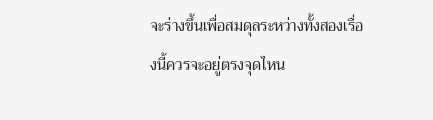จะร่างขึ้นเพื่อสมดุลระหว่างทั้งสองเรื่องนี้ควรจะอยู่ตรงจุดไหน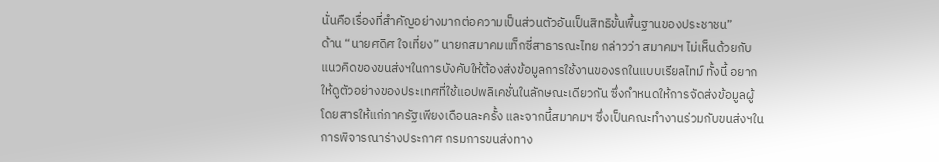นั่นคือเรื่องที่สำคัญอย่างมากต่อความเป็นส่วนตัวอันเป็นสิทธิขั้นพื้นฐานของประชาชน”
ด้าน “นายศดิศ ใจเที่ยง” นายกสมาคมแท็กซี่สาธารณะไทย กล่าวว่า สมาคมฯ ไม่เห็นด้วยกับ แนวคิดของขนส่งฯในการบังคับให้ต้องส่งข้อมูลการใช้งานของรถในแบบเรียลไทม์ ทั้งนี้ อยากให้ดูตัวอย่างของประเทศที่ใช้แอปพลิเคชั่นในลักษณะเดียวกัน ซึ่งกำหนดให้การจัดส่งข้อมูลผู้โดยสารให้แก่ภาครัฐเพียงเดือนละครั้ง และจากนี้สมาคมฯ ซึ่งเป็นคณะทำงานร่วมกับขนส่งฯในการพิจารณาร่างประกาศ กรมการขนส่งทาง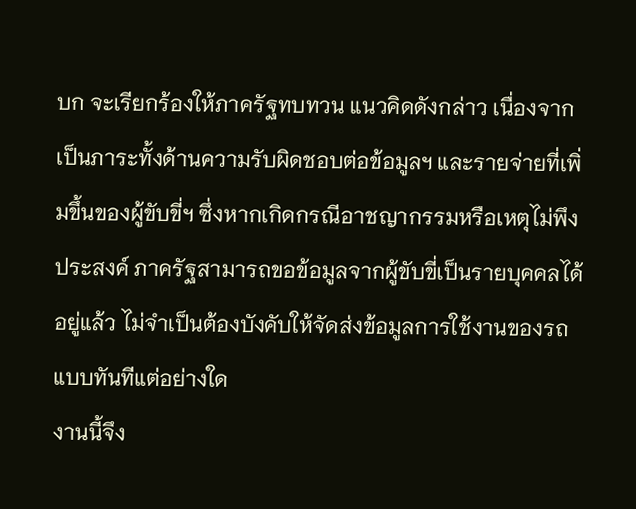บก จะเรียกร้องให้ภาครัฐทบทวน แนวคิดดังกล่าว เนื่องจากเป็นภาระทั้งด้านความรับผิดชอบต่อข้อมูลฯ และรายจ่ายที่เพิ่มขึ้นของผู้ขับขี่ฯ ซึ่งหากเกิดกรณีอาชญากรรมหรือเหตุไม่พึงประสงค์ ภาครัฐสามารถขอข้อมูลจากผู้ขับขี่เป็นรายบุคคลได้อยู่แล้ว ไม่จำเป็นต้องบังคับให้จัดส่งข้อมูลการใช้งานของรถแบบทันทีแต่อย่างใด
งานนี้จึง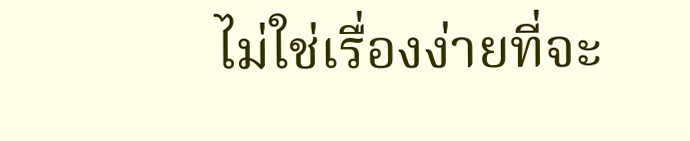ไม่ใช่เรื่องง่ายที่จะ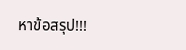หาข้อสรุป!!!